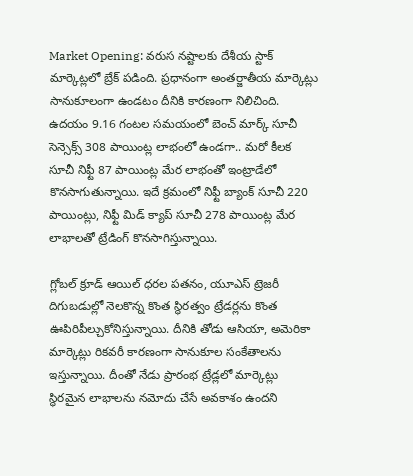Market Opening: వరుస నష్టాలకు దేశీయ స్టాక్ మార్కెట్లలో బ్రేక్ పడింది. ప్రధానంగా అంతర్జాతీయ మార్కెట్లు సానుకూలంగా ఉండటం దీనికి కారణంగా నిలిచింది.
ఉదయం 9.16 గంటల సమయంలో బెంచ్ మార్క్ సూచీ సెన్సెక్స్ 308 పాయింట్ల లాభంలో ఉండగా.. మరో కీలక సూచీ నిఫ్టీ 87 పాయింట్ల మేర లాభంతో ఇంట్రాడేలో కొనసాగుతున్నాయి. ఇదే క్రమంలో నిఫ్టీ బ్యాంక్ సూచీ 220 పాయింట్లు, నిఫ్టీ మిడ్ క్యాప్ సూచీ 278 పాయింట్ల మేర లాభాలతో ట్రేడింగ్ కొనసాగిస్తున్నాయి.

గ్లోబల్ క్రూడ్ ఆయిల్ ధరల పతనం, యూఎస్ ట్రెజరీ దిగుబడుల్లో నెలకొన్న కొంత స్థిరత్వం ట్రేడర్లను కొంత ఊపిరిపీల్చుకోనిస్తున్నాయి. దీనికి తోడు ఆసియా, అమెరికా మార్కెట్లు రికవరీ కారణంగా సానుకూల సంకేతాలను ఇస్తున్నాయి. దీంతో నేడు ప్రారంభ ట్రేడ్లలో మార్కెట్లు స్థిరమైన లాభాలను నమోదు చేసే అవకాశం ఉందని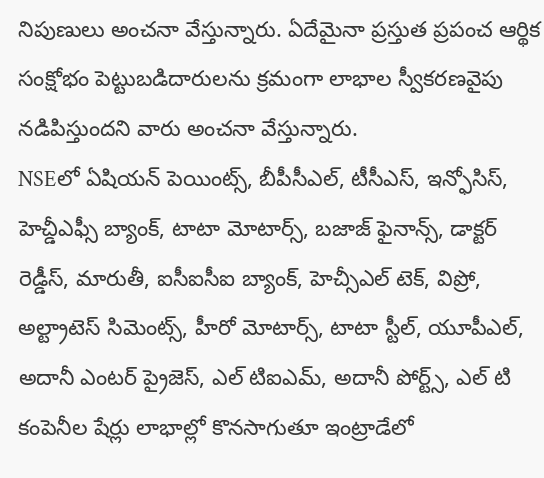నిపుణులు అంచనా వేస్తున్నారు. ఏదేమైనా ప్రస్తుత ప్రపంచ ఆర్థిక సంక్షోభం పెట్టుబడిదారులను క్రమంగా లాభాల స్వీకరణవైపు నడిపిస్తుందని వారు అంచనా వేస్తున్నారు.
NSEలో ఏషియన్ పెయింట్స్, బీపీసీఎల్, టీసీఎస్, ఇన్ఫోసిస్, హెచ్డీఎఫ్సీ బ్యాంక్, టాటా మోటార్స్, బజాజ్ ఫైనాన్స్, డాక్టర్ రెడ్డీస్, మారుతీ, ఐసీఐసీఐ బ్యాంక్, హెచ్సీఎల్ టెక్, విప్రో, అల్ట్రాటెస్ సిమెంట్స్, హీరో మోటార్స్, టాటా స్టీల్, యూపీఎల్, అదానీ ఎంటర్ ప్రైజెస్, ఎల్ టిఐఎమ్, అదానీ పోర్ట్స్, ఎల్ టి కంపెనీల షేర్లు లాభాల్లో కొనసాగుతూ ఇంట్రాడేలో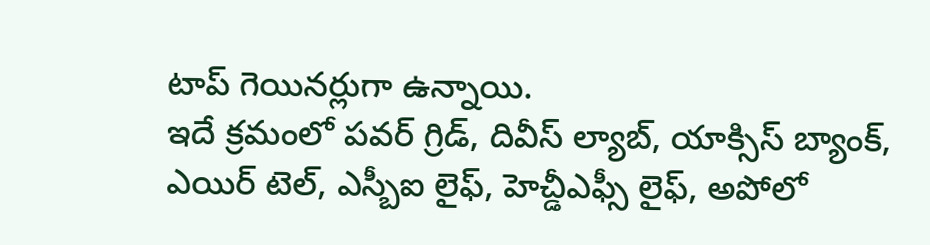టాప్ గెయినర్లుగా ఉన్నాయి.
ఇదే క్రమంలో పవర్ గ్రిడ్, దివీస్ ల్యాబ్, యాక్సిస్ బ్యాంక్, ఎయిర్ టెల్, ఎస్బీఐ లైఫ్, హెచ్డీఎఫ్సీ లైఫ్, అపోలో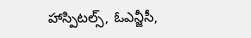హాస్పిటల్స్, ఓఎన్జీసీ,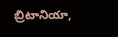బ్రిటానియా,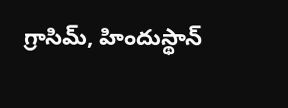గ్రాసిమ్, హిందుస్థాన్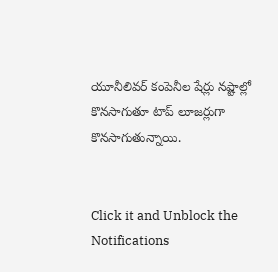యూనీలివర్ కంపెనీల షేర్లు నష్టాల్లో కొనసాగుతూ టాప్ లూజర్లుగా కొనసాగుతున్నాయి.


Click it and Unblock the Notifications